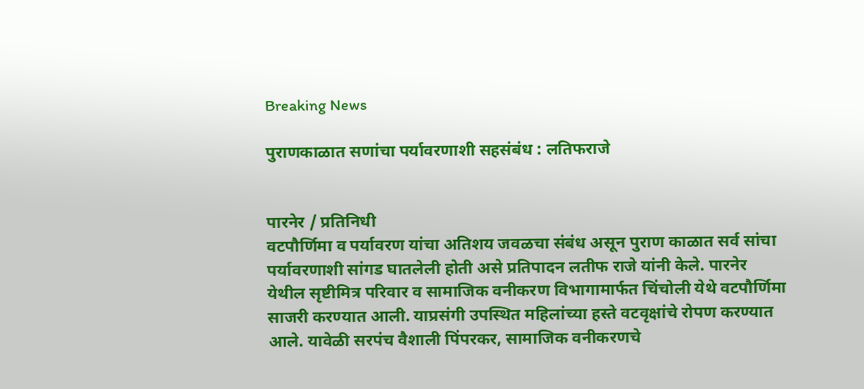Breaking News

पुराणकाळात सणांचा पर्यावरणाशी सहसंबंध : लतिफराजे


पारनेर / प्रतिनिधी
वटपौर्णिमा व पर्यावरण यांचा अतिशय जवळचा संबंध असून पुराण काळात सर्व सांचा पर्यावरणाशी सांगड घातलेली होती असे प्रतिपादन लतीफ राजे यांनी केले. पारनेर येथील सृष्टीमित्र परिवार व सामाजिक वनीकरण विभागामार्फत चिंचोली येथे वटपौर्णिमा साजरी करण्यात आली. याप्रसंगी उपस्थित महिलांच्या हस्ते वटवृक्षांचे रोपण करण्यात आले. यावेळी सरपंच वैशाली पिंपरकर, सामाजिक वनीकरणचे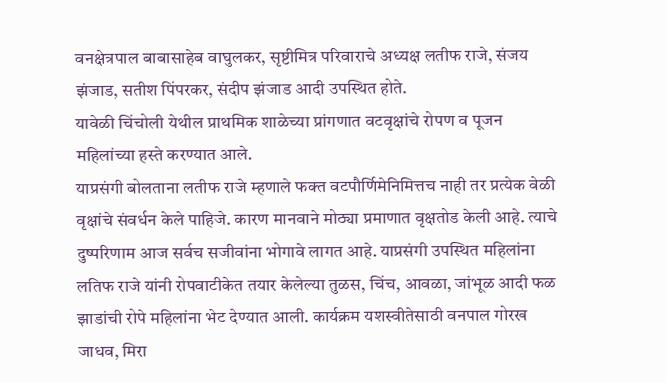वनक्षेत्रपाल बाबासाहेब वाघुलकर, सृष्टीमित्र परिवाराचे अध्यक्ष लतीफ राजे, संजय झंजाड, सतीश पिंपरकर, संदीप झंजाड आदी उपस्थित होते.
यावेळी चिंचोली येथील प्राथमिक शाळेच्या प्रांगणात वटवृक्षांचे रोपण व पूजन महिलांच्या हस्ते करण्यात आले.
याप्रसंगी बोलताना लतीफ राजे म्हणाले फक्त वटपौर्णिमेनिमित्तच नाही तर प्रत्येक वेळी वृक्षांचे संवर्धन केले पाहिजे. कारण मानवाने मोठ्या प्रमाणात वृक्षतोड केली आहे. त्याचे दुष्परिणाम आज सर्वच सजीवांना भोगावे लागत आहे. याप्रसंगी उपस्थित महिलांना लतिफ राजे यांनी रोपवाटीकेत तयार केलेल्या तुळस, चिंच, आवळा, जांभूळ आदी फळ झाडांची रोपे महिलांना भेट देण्यात आली. कार्यक्रम यशस्वीतेसाठी वनपाल गोरख जाधव, मिरा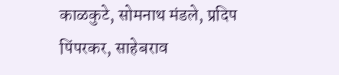काळकुटे, सोमनाथ मंडले, प्रदिप पिंपरकर, साहेबराव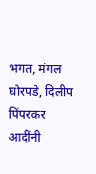भगत, मंगल घोरपडे, दिलीप पिंपरकर आदींनी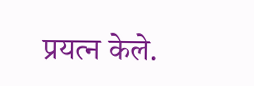प्रयत्न केले.